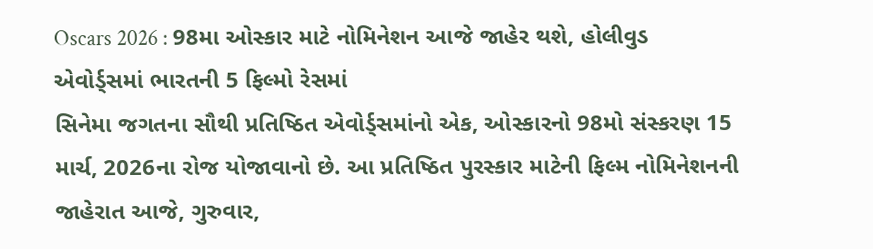Oscars 2026 : 98મા ઓસ્કાર માટે નોમિનેશન આજે જાહેર થશે, હોલીવુડ એવોર્ડ્સમાં ભારતની 5 ફિલ્મો રેસમાં
સિનેમા જગતના સૌથી પ્રતિષ્ઠિત એવોર્ડ્સમાંનો એક, ઓસ્કારનો 98મો સંસ્કરણ 15 માર્ચ, 2026ના રોજ યોજાવાનો છે. આ પ્રતિષ્ઠિત પુરસ્કાર માટેની ફિલ્મ નોમિનેશનની જાહેરાત આજે, ગુરુવાર,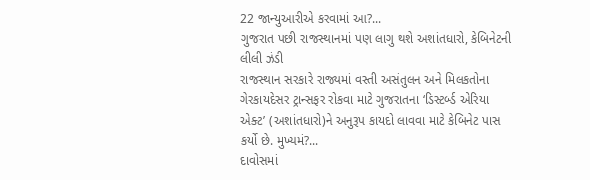22 જાન્યુઆરીએ કરવામાં આ?...
ગુજરાત પછી રાજસ્થાનમાં પણ લાગુ થશે અશાંતધારો, કેબિનેટની લીલી ઝંડી
રાજસ્થાન સરકારે રાજ્યમાં વસ્તી અસંતુલન અને મિલકતોના ગેરકાયદેસર ટ્રાન્સફર રોકવા માટે ગુજરાતના ‘ડિસ્ટર્બ્ડ એરિયા એક્ટ’ (અશાંતધારો)ને અનુરૂપ કાયદો લાવવા માટે કેબિનેટ પાસ કર્યો છે. મુખ્યમં?...
દાવોસમાં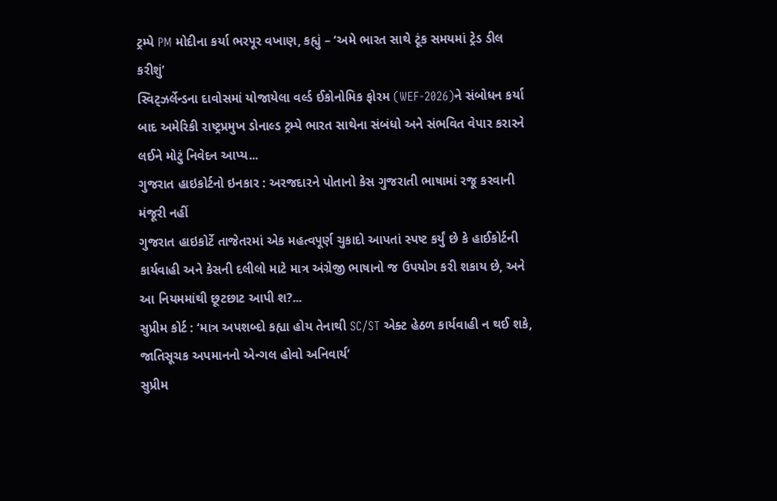ટ્રમ્પે PM મોદીના કર્યા ભરપૂર વખાણ, કહ્યું – ‘અમે ભારત સાથે ટૂંક સમયમાં ટ્રેડ ડીલ કરીશું’
સ્વિટ્ઝર્લેન્ડના દાવોસમાં યોજાયેલા વર્લ્ડ ઈકોનોમિક ફોરમ (WEF-2026)ને સંબોધન કર્યા બાદ અમેરિકી રાષ્ટ્રપ્રમુખ ડોનાલ્ડ ટ્રમ્પે ભારત સાથેના સંબંધો અને સંભવિત વેપાર કરારને લઈને મોટું નિવેદન આપ્ય...
ગુજરાત હાઇકોર્ટનો ઇનકાર : અરજદારને પોતાનો કેસ ગુજરાતી ભાષામાં રજૂ કરવાની મંજૂરી નહીં
ગુજરાત હાઇકોર્ટે તાજેતરમાં એક મહત્વપૂર્ણ ચુકાદો આપતાં સ્પષ્ટ કર્યું છે કે હાઈકોર્ટની કાર્યવાહી અને કેસની દલીલો માટે માત્ર અંગ્રેજી ભાષાનો જ ઉપયોગ કરી શકાય છે, અને આ નિયમમાંથી છૂટછાટ આપી શ?...
સુપ્રીમ કોર્ટ : ‘માત્ર અપશબ્દો કહ્યા હોય તેનાથી SC/ST એક્ટ હેઠળ કાર્યવાહી ન થઈ શકે, જાતિસૂચક અપમાનનો એન્ગલ હોવો અનિવાર્ય’
સુપ્રીમ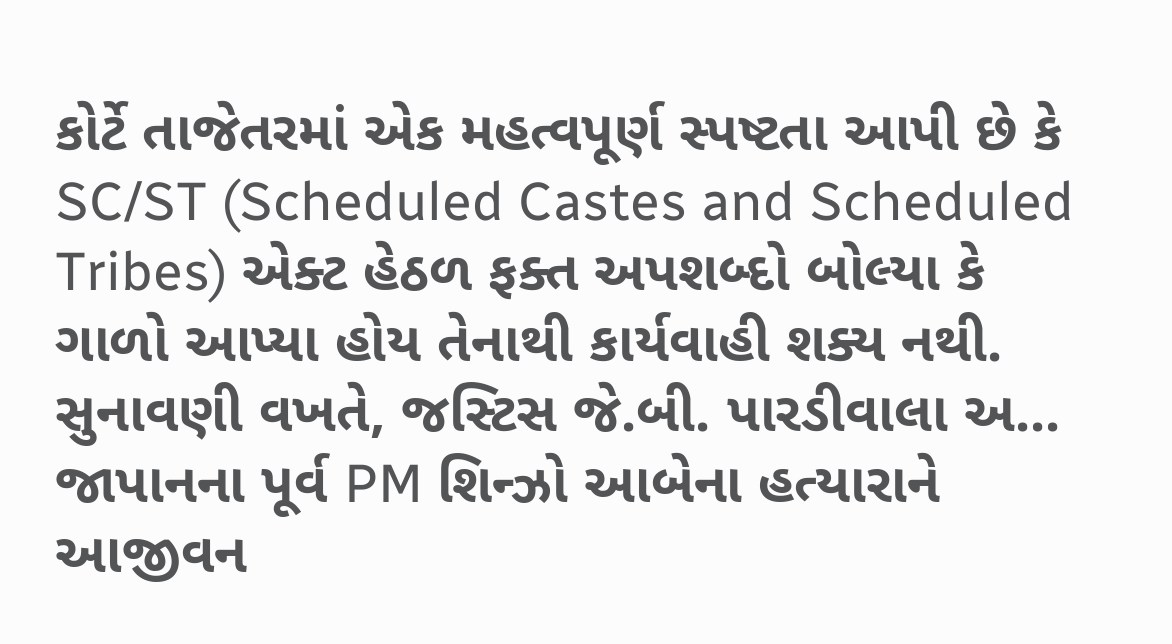કોર્ટે તાજેતરમાં એક મહત્વપૂર્ણ સ્પષ્ટતા આપી છે કે SC/ST (Scheduled Castes and Scheduled Tribes) એક્ટ હેઠળ ફક્ત અપશબ્દો બોલ્યા કે ગાળો આપ્યા હોય તેનાથી કાર્યવાહી શક્ય નથી. સુનાવણી વખતે, જસ્ટિસ જે.બી. પારડીવાલા અ...
જાપાનના પૂર્વ PM શિન્ઝો આબેના હત્યારાને આજીવન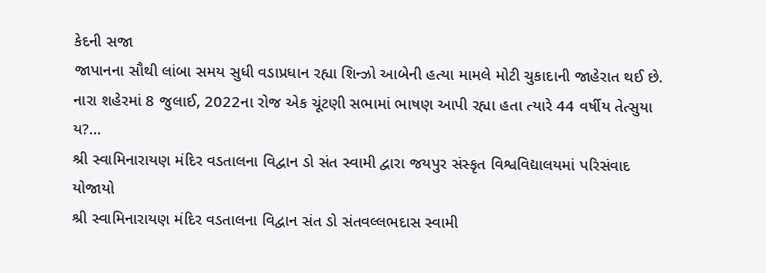કેદની સજા
જાપાનના સૌથી લાંબા સમય સુધી વડાપ્રધાન રહ્યા શિન્ઝો આબેની હત્યા મામલે મોટી ચુકાદાની જાહેરાત થઈ છે. નારા શહેરમાં 8 જુલાઈ, 2022ના રોજ એક ચૂંટણી સભામાં ભાષણ આપી રહ્યા હતા ત્યારે 44 વર્ષીય તેત્સુયા ય?...
શ્રી સ્વામિનારાયણ મંદિર વડતાલના વિદ્વાન ડો સંત સ્વામી દ્વારા જયપુર સંસ્કૃત વિશ્વવિદ્યાલયમાં પરિસંવાદ યોજાયો
શ્રી સ્વામિનારાયણ મંદિર વડતાલના વિદ્વાન સંત ડો સંતવલ્લભદાસ સ્વામી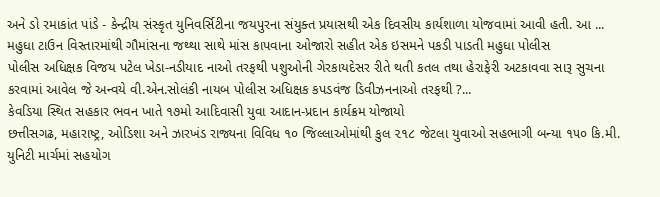અને ડો રમાકાંત પાંડે - કેન્દ્રીય સંસ્કૃત યુનિવર્સિટીના જયપુરના સંયુક્ત પ્રયાસથી એક દિવસીય કાર્યશાળા યોજવામાં આવી હતી. આ ...
મહુધા ટાઉન વિસ્તારમાંથી ગૌમાંસના જથ્થા સાથે માંસ કાપવાના ઓજારો સહીત એક ઇસમને પકડી પાડતી મહુધા પોલીસ
પોલીસ અધિક્ષક વિજય પટેલ ખેડા-નડીયાદ નાઓ તરફથી પશુઓની ગેરકાયદેસર રીતે થતી કતલ તથા હેરાફેરી અટકાવવા સારૂ સુચના કરવામાં આવેલ જે અન્વયે વી.એન.સોલંકી નાયબ પોલીસ અધિક્ષક કપડવંજ ડિવીઝનનાઓ તરફથી ?...
કેવડિયા સ્થિત સહકાર ભવન ખાતે ૧૭મો આદિવાસી યુવા આદાન-પ્રદાન કાર્યક્રમ યોજાયો
છત્તીસગઢ, મહારાષ્ટ્ર, ઓડિશા અને ઝારખંડ રાજ્યના વિવિધ ૧૦ જિલ્લાઓમાંથી કુલ ૨૧૮ જેટલા યુવાઓ સહભાગી બન્યા ૧૫૦ કિ.મી. યુનિટી માર્ચમાં સહયોગ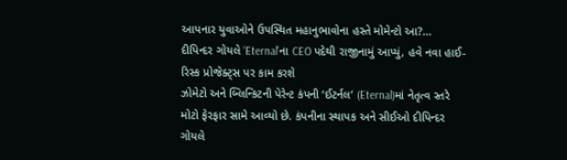આપનાર યુવાઓને ઉપસ્થિત મહાનુભાવોના હસ્તે મોમેન્ટો આ?...
દીપિન્દર ગોયલે ‘Eternal’ના CEO પદેથી રાજીનામું આપ્યું, હવે નવા હાઈ-રિસ્ક પ્રોજેક્ટ્સ પર કામ કરશે
ઝોમેટો અને બ્લિન્કિટની પેરેન્ટ કંપની ‘ઈટર્નલ’ (Eternal)માં નેતૃત્વ સ્તરે મોટો ફેરફાર સામે આવ્યો છે. કંપનીના સ્થાપક અને સીઈઓ દીપિન્દર ગોયલે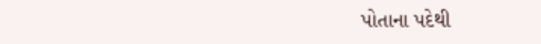પોતાના પદેથી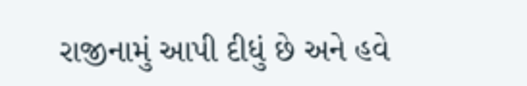રાજીનામું આપી દીધું છે અને હવે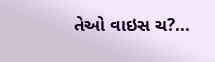તેઓ વાઇસ ચ?...